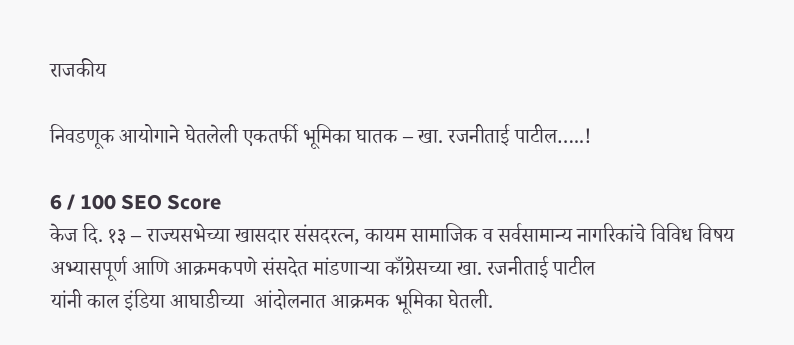राजकीय

निवडणूक आयोगाने घेतलेली एकतर्फी भूमिका घातक – खा. रजनीताई पाटील…..!

6 / 100 SEO Score
केज दि. १३ – राज्यसभेच्या खासदार संसदरत्न, कायम सामाजिक व सर्वसामान्य नागरिकांचे विविध विषय अभ्यासपूर्ण आणि आक्रमकपणे संसदेत मांडणाऱ्या काँग्रेसच्या खा. रजनीताई पाटील
यांनी काल इंडिया आघाडीच्या  आंदोलनात आक्रमक भूमिका घेतली.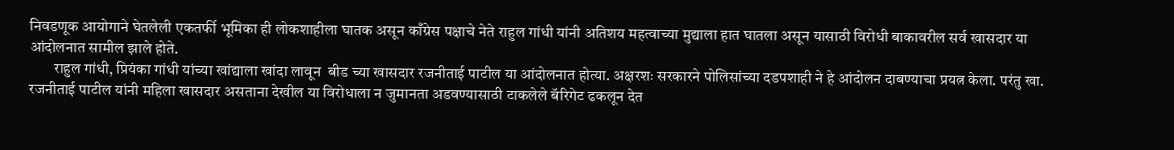निवडणूक आयोगाने घेतलेली एकतर्फी भूमिका ही लोकशाहीला घातक असून काँग्रेस पक्षाचे नेते राहुल गांधी यांनी अतिशय महत्वाच्या मुद्याला हात घातला असून यासाठी विरोधी बाकावरील सर्व खासदार या आंदोलनात सामील झाले होते.
        राहुल गांधी, प्रियंका गांधी यांच्या खांद्याला खांदा लावून  बीड च्या खासदार रजनीताई पाटील या आंदोलनात होत्या. अक्षरशः सरकारने पोलिसांच्या दडपशाही ने हे आंदोलन दाबण्याचा प्रयत्न केला. परंतु खा. रजनीताई पाटील यांनी महिला खासदार असताना देखील या विरोधाला न जुमानता अडवण्यासाठी टाकलेले बॅरिगेट ढकलून देत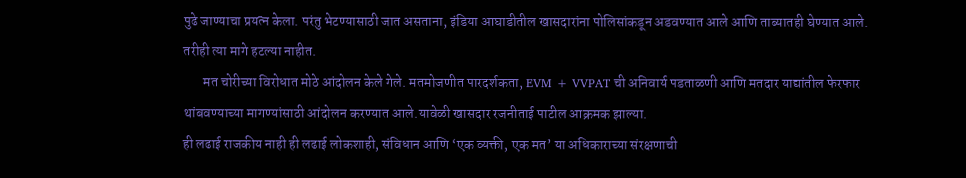पुढे जाण्याचा प्रयत्न केला. परंतु भेटण्यासाठी जात असताना, इंडिया आघाडीतील खासदारांना पोलिसांकडून अडवण्यात आले आणि ताब्यातही घेण्यात आले. तरीही त्या मागे हटल्या नाहीत.
       मत चोरीच्या विरोधात मोठे आंदोलन केले गेले. मतमोजणीत पारदर्शकता, EVM + VVPAT ची अनिवार्य पडताळणी आणि मतदार याद्यांतील फेरफार थांबवण्याच्या मागण्यांसाठी आंदोलन करण्यात आले.यावेळी खासदार रजनीताई पाटील आक्रमक झाल्या.
ही लढाई राजकीय नाही ही लढाई लोकशाही, संविधान आणि ‘एक व्यक्ती, एक मत’ या अधिकाराच्या संरक्षणाची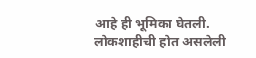आहे ही भूमिका घेतली. लोकशाहीची होत असलेली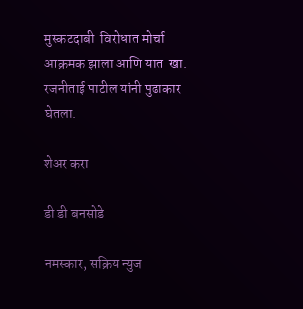मुस्कटदाबी  विरोधात मोर्चा आक्रमक झाला आणि यात  खा. रजनीताई पाटील यांनी पुढाकार घेतला.

शेअर करा

डी डी बनसोडे

नमस्कार, सक्रिय न्युज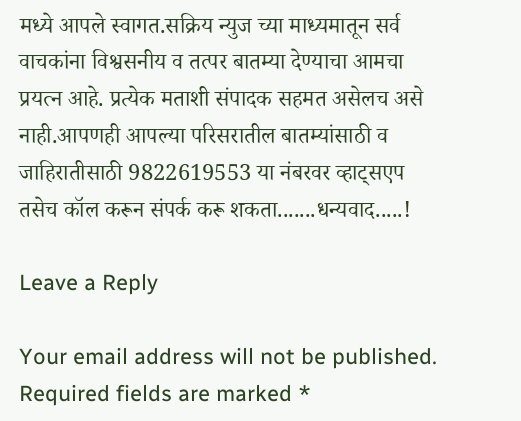मध्ये आपले स्वागत.सक्रिय न्युज च्या माध्यमातून सर्व वाचकांना विश्वसनीय व तत्पर बातम्या देण्याचा आमचा प्रयत्न आहे. प्रत्येक मताशी संपादक सहमत असेलच असे नाही.आपणही आपल्या परिसरातील बातम्यांसाठी व जाहिरातीसाठी 9822619553 या नंबरवर व्हाट्सएप तसेच कॉल करून संपर्क करू शकता.......धन्यवाद.....!

Leave a Reply

Your email address will not be published. Required fields are marked *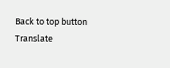Back to top button
Translate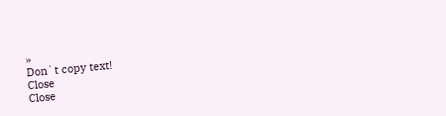»
Don`t copy text!
Close
Close